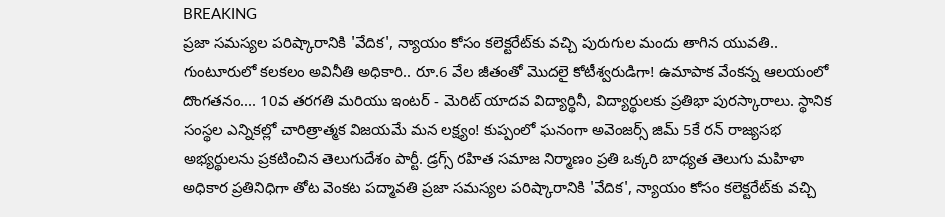BREAKING
ప్రజా సమస్యల పరిష్కారానికి 'వేదిక', న్యాయం కోసం కలెక్టరేట్‌కు వచ్చి పురుగుల మందు తాగిన యువతి.. గుంటూరులో కలకలం అవినీతి అధికారి.. రూ.6 వేల జీతంతో మొదలై కోటీశ్వరుడిగా! ఉమాపాక వేంకన్న ఆలయంలో దొంగతనం.... 10వ తరగతి మరియు ఇంటర్ - మెరిట్ యాదవ విద్యార్థినీ, విద్యార్థులకు ప్రతిభా పురస్కారాలు. స్థానిక సంస్థల ఎన్నికల్లో చారిత్రాత్మక విజయమే మన లక్ష్యం! కుప్పంలో ఘనంగా అవెంజర్స్ జిమ్ 5కే రన్ రాజ్యసభ అభ్యర్థులను ప్రకటించిన తెలుగుదేశం పార్టీ. డ్రగ్స్ రహిత సమాజ నిర్మాణం ప్రతి ఒక్కరి బాధ్యత తెలుగు మహిళా అధికార ప్రతినిధిగా తోట వెంకట పద్మావతి ప్రజా సమస్యల పరిష్కారానికి 'వేదిక', న్యాయం కోసం కలెక్టరేట్‌కు వచ్చి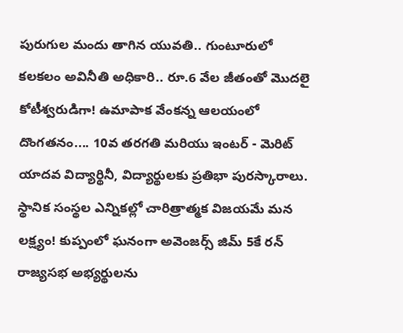పురుగుల మందు తాగిన యువతి.. గుంటూరులో కలకలం అవినీతి అధికారి.. రూ.6 వేల జీతంతో మొదలై కోటీశ్వరుడిగా! ఉమాపాక వేంకన్న ఆలయంలో దొంగతనం.... 10వ తరగతి మరియు ఇంటర్ - మెరిట్ యాదవ విద్యార్థినీ, విద్యార్థులకు ప్రతిభా పురస్కారాలు. స్థానిక సంస్థల ఎన్నికల్లో చారిత్రాత్మక విజయమే మన లక్ష్యం! కుప్పంలో ఘనంగా అవెంజర్స్ జిమ్ 5కే రన్ రాజ్యసభ అభ్యర్థులను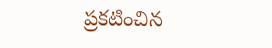ప్రకటించిన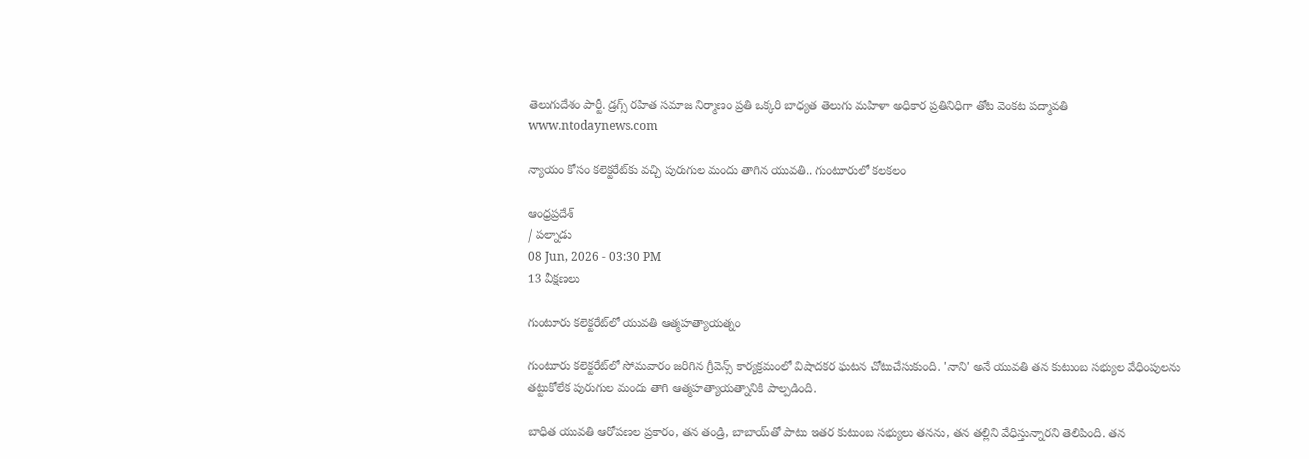తెలుగుదేశం పార్టీ. డ్రగ్స్ రహిత సమాజ నిర్మాణం ప్రతి ఒక్కరి బాధ్యత తెలుగు మహిళా అధికార ప్రతినిధిగా తోట వెంకట పద్మావతి
www.ntodaynews.com

న్యాయం కోసం కలెక్టరేట్‌కు వచ్చి పురుగుల మందు తాగిన యువతి.. గుంటూరులో కలకలం

ఆంధ్రప్రదేశ్
/ పల్నాడు
08 Jun, 2026 - 03:30 PM
13 వీక్షణలు

గుంటూరు కలెక్టరేట్‌లో యువతి ఆత్మహత్యాయత్నం

గుంటూరు కలెక్టరేట్‌లో సోమవారం జరిగిన గ్రీవెన్స్ కార్యక్రమంలో విషాదకర ఘటన చోటుచేసుకుంది. 'నాని' అనే యువతి తన కుటుంబ సభ్యుల వేధింపులను తట్టుకోలేక పురుగుల మందు తాగి ఆత్మహత్యాయత్నానికి పాల్పడింది.

బాధిత యువతి ఆరోపణల ప్రకారం, తన తండ్రి, బాబాయ్‌తో పాటు ఇతర కుటుంబ సభ్యులు తనను, తన తల్లిని వేధిస్తున్నారని తెలిపింది. తన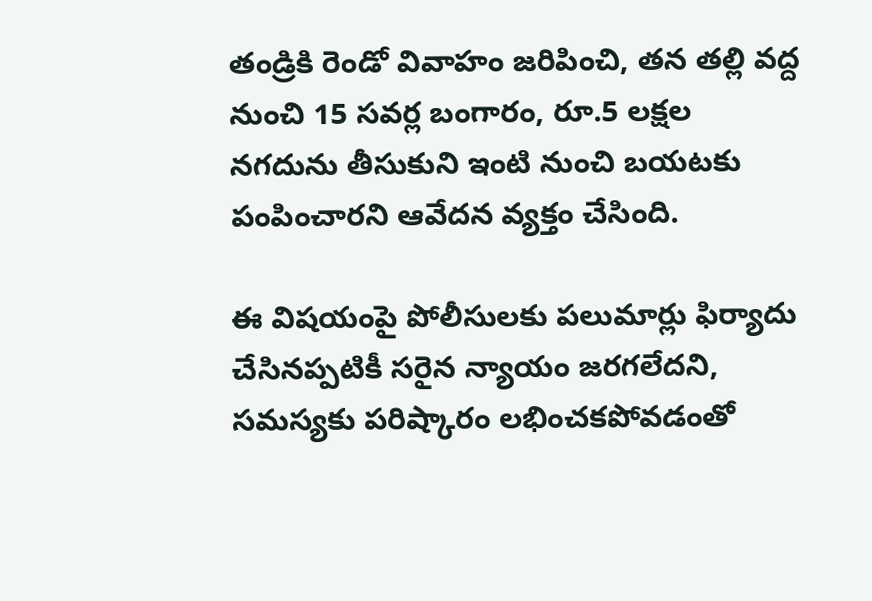తండ్రికి రెండో వివాహం జరిపించి, తన తల్లి వద్ద నుంచి 15 సవర్ల బంగారం, రూ.5 లక్షల నగదును తీసుకుని ఇంటి నుంచి బయటకు పంపించారని ఆవేదన వ్యక్తం చేసింది.

ఈ విషయంపై పోలీసులకు పలుమార్లు ఫిర్యాదు చేసినప్పటికీ సరైన న్యాయం జరగలేదని, సమస్యకు పరిష్కారం లభించకపోవడంతో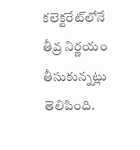కలెక్టరేట్‌లోనే తీవ్ర నిర్ణయం తీసుకున్నట్లు తెలిపింది.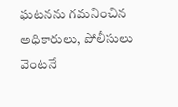ఘటనను గమనించిన అధికారులు, పోలీసులు వెంటనే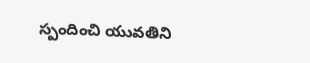స్పందించి యువతిని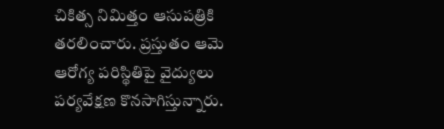చికిత్స నిమిత్తం ఆసుపత్రికి తరలించారు. ప్రస్తుతం ఆమె ఆరోగ్య పరిస్థితిపై వైద్యులు పర్యవేక్షణ కొనసాగిస్తున్నారు.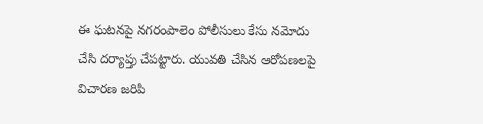ఈ ఘటనపై నగరంపాలెం పోలీసులు కేసు నమోదు చేసి దర్యాప్తు చేపట్టారు. యువతి చేసిన ఆరోపణలపై విచారణ జరిపి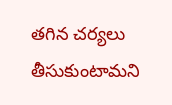తగిన చర్యలు తీసుకుంటామని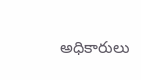అధికారులు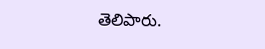తెలిపారు.